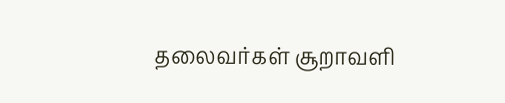தலைவர்கள் சூறாவளி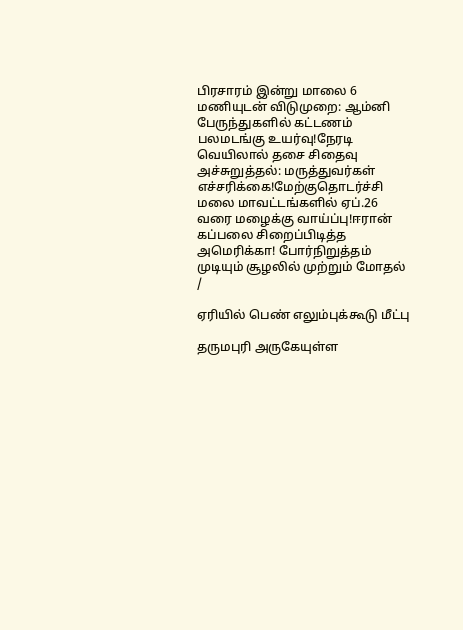பிரசாரம் இன்று மாலை 6 மணியுடன் விடுமுறை: ஆம்னி பேருந்துகளில் கட்டணம் பலமடங்கு உயர்வு!நேரடி வெயிலால் தசை சிதைவு அச்சுறுத்தல்: மருத்துவர்கள் எச்சரிக்கை!மேற்குதொடர்ச்சி மலை மாவட்டங்களில் ஏப்.26 வரை மழைக்கு வாய்ப்பு!ஈரான் கப்பலை சிறைப்பிடித்த அமெரிக்கா! போர்நிறுத்தம் முடியும் சூழலில் முற்றும் மோதல்
/

ஏரியில் பெண் எலும்புக்கூடு மீட்பு

தருமபுரி அருகேயுள்ள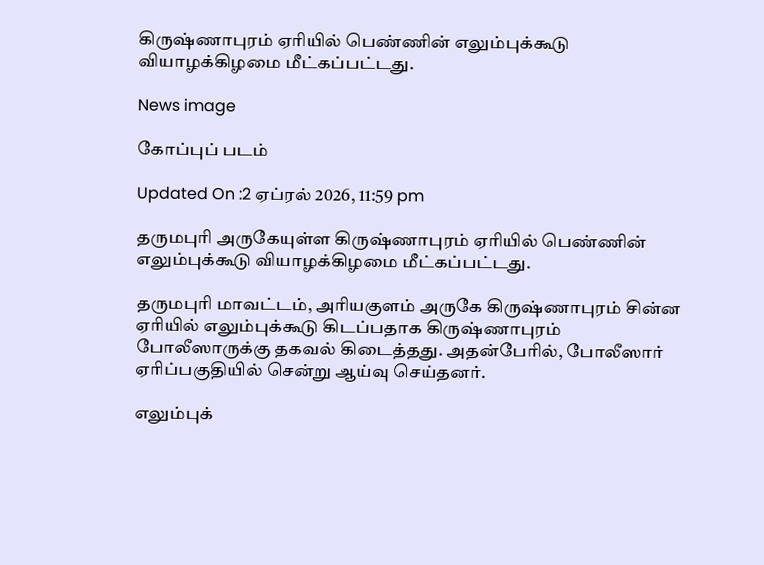கிருஷ்ணாபுரம் ஏரியில் பெண்ணின் எலும்புக்கூடு வியாழக்கிழமை மீட்கப்பட்டது.

News image

கோப்புப் படம்

Updated On :2 ஏப்ரல் 2026, 11:59 pm

தருமபுரி அருகேயுள்ள கிருஷ்ணாபுரம் ஏரியில் பெண்ணின் எலும்புக்கூடு வியாழக்கிழமை மீட்கப்பட்டது.

தருமபுரி மாவட்டம், அரியகுளம் அருகே கிருஷ்ணாபுரம் சின்ன ஏரியில் எலும்புக்கூடு கிடப்பதாக கிருஷ்ணாபுரம் போலீஸாருக்கு தகவல் கிடைத்தது. அதன்பேரில், போலீஸார் ஏரிப்பகுதியில் சென்று ஆய்வு செய்தனர்.

எலும்புக்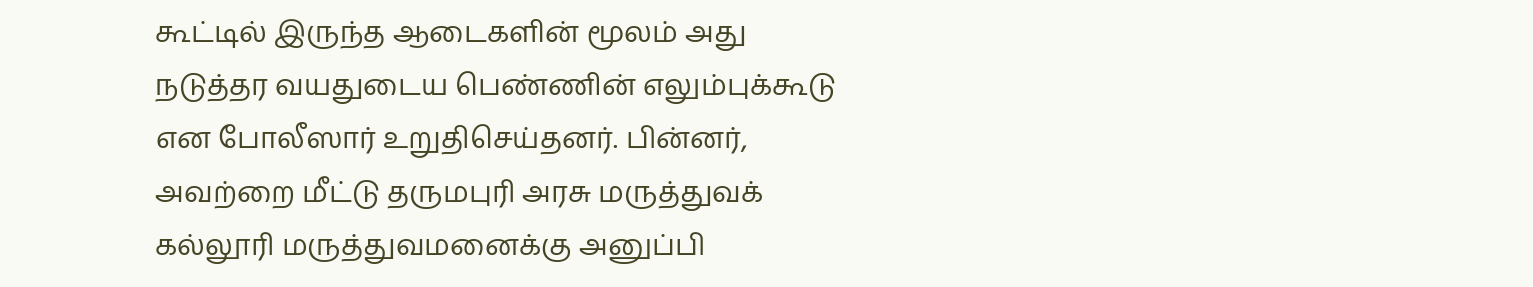கூட்டில் இருந்த ஆடைகளின் மூலம் அது நடுத்தர வயதுடைய பெண்ணின் எலும்புக்கூடு என போலீஸார் உறுதிசெய்தனர். பின்னர், அவற்றை மீட்டு தருமபுரி அரசு மருத்துவக் கல்லூரி மருத்துவமனைக்கு அனுப்பி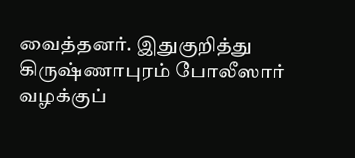வைத்தனர். இதுகுறித்து கிருஷ்ணாபுரம் போலீஸார் வழக்குப்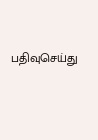பதிவுசெய்து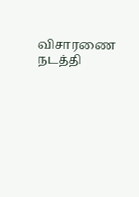விசாரணை நடத்தி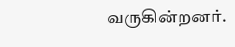வருகின்றனர்.